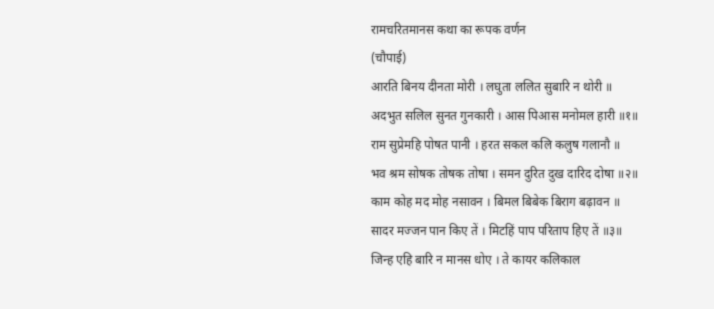रामचरितमानस कथा का रूपक वर्णन
(चौपाई)
आरति बिनय दीनता मोरी । लघुता ललित सुबारि न थोरी ॥
अदभुत सलिल सुनत गुनकारी । आस पिआस मनोमल हारी ॥१॥
राम सुप्रेमहि पोषत पानी । हरत सकल कलि कलुष गलानौ ॥
भव श्रम सोषक तोषक तोषा । समन दुरित दुख दारिद दोषा ॥२॥
काम कोह मद मोह नसावन । बिमल बिबेक बिराग बढ़ावन ॥
सादर मज्जन पान किए तें । मिटहिं पाप परिताप हिए तें ॥३॥
जिन्ह एहि बारि न मानस धोए । ते कायर कलिकाल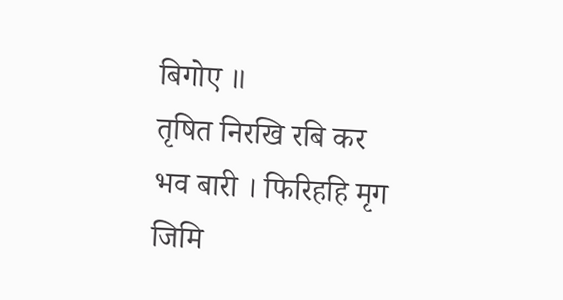बिगोए ॥
तृषित निरखि रबि कर भव बारी । फिरिहहि मृग जिमि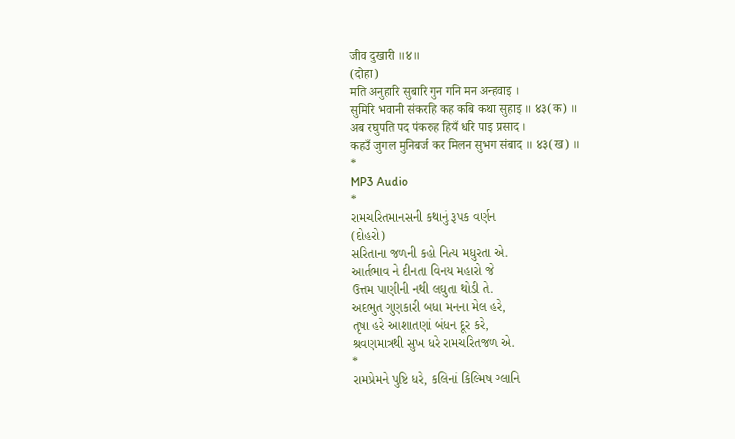जीव दुखारी ॥४॥
(दोहा)
मति अनुहारि सुबारि गुन गनि मन अन्हवाइ ।
सुमिरि भवानी संकरहि कह कबि कथा सुहाइ ॥ ४३(क) ॥
अब रघुपति पद पंकरुह हियँ धरि पाइ प्रसाद ।
कहउँ जुगल मुनिबर्ज कर मिलन सुभग संबाद ॥ ४३(ख) ॥
*
MP3 Audio
*
રામચરિતમાનસની કથાનું રૂપક વર્ણન
(દોહરો)
સરિતાના જળની કહો નિત્ય મધુરતા એ.
આર્તભાવ ને દીનતા વિનય મહારો જે
ઉત્તમ પાણીની નથી લઘુતા થોડી તે.
અદભુત ગુણકારી બધા મનના મેલ હરે,
તૃષા હરે આશાતણાં બંધન દૂર કરે,
શ્રવણમાત્રથી સુખ ધરે રામચરિતજળ એ.
*
રામપ્રેમને પુષ્ટિ ધરે, કલિનાં કિલ્મિષ ગ્લાનિ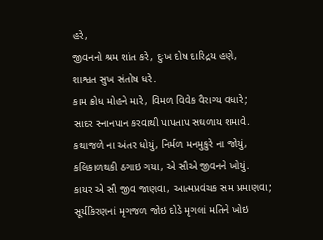હરે,
જીવનનો શ્રમ શાંત કરે, દુઃખ દોષ દારિદ્રય હણે,
શાશ્વત સુખ સંતોષ ધરે.
કામ ક્રોધ મોહને મારે, વિમળ વિવેક વૈરાગ્ય વધારે;
સાદર સ્નાનપાન કરવાથી પાપતાપ સઘળાય શમાવે.
કથાજળે ના અંતર ધોયું, નિર્મળ મનમુકુરે ના જોયું,
કલિકાળથકી ઠગાઇ ગયા, એ સૌએ જીવનને ખોયું.
કાયર એ સૌ જીવ જાણવા, આત્મપ્રવંચક સમ પ્રમાણવા;
સૂર્યકિરણનાં મૃગજળ જોઇ દોડે મૃગલાં મતિને ખોઇ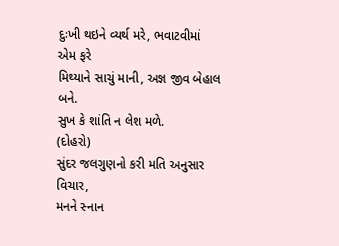દુઃખી થઇને વ્યર્થ મરે, ભવાટવીમાં એમ ફરે
મિથ્યાને સાચું માની, અજ્ઞ જીવ બેહાલ બને.
સુખ કે શાંતિ ન લેશ મળે.
(દોહરો)
સુંદર જલગુણનો કરી મતિ અનુસાર વિચાર,
મનને સ્નાન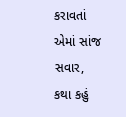કરાવતાં એમાં સાંજ સવાર,
કથા કહું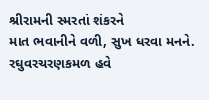શ્રીરામની સ્મરતાં શંકરને
માત ભવાનીને વળી, સુખ ધરવા મનને.
રઘુવરચરણકમળ હવે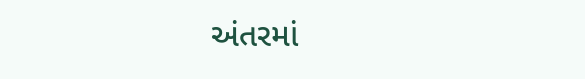અંતરમાં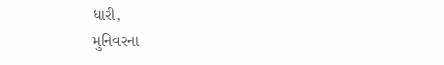ધારી,
મુનિવરના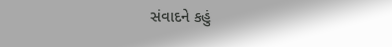સંવાદને કહું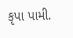કૃપા પામી.